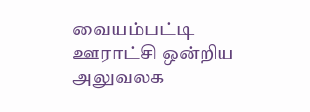வையம்பட்டி ஊராட்சி ஒன்றிய அலுவலக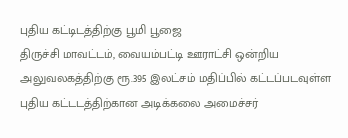புதிய கட்டிடத்திற்கு பூமி பூஜை
திருச்சி மாவட்டம், வையம்பட்டி ஊராட்சி ஒன்றிய அலுவலகத்திற்கு ரூ.395 இலட்சம் மதிப்பில் கட்டப்படவுள்ள புதிய கட்டடத்திற்கான அடிக்கலை அமைச்சர்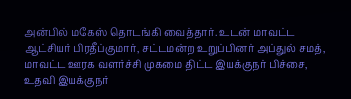அன்பில் மகேஸ் தொடங்கி வைத்தார். உடன் மாவட்ட ஆட்சியர் பிரதீப்குமார், சட்டமன்ற உறுப்பினர் அப்துல் சமத், மாவட்ட ஊரக வளர்ச்சி முகமை திட்ட இயக்குநர் பிச்சை, உதவி இயக்குநர்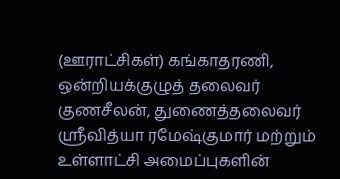(ஊராட்சிகள்) கங்காதரணி, ஒன்றியக்குழுத் தலைவர் குணசீலன், துணைத்தலைவர் ஸ்ரீவித்யா ரமேஷ்குமார் மற்றும் உள்ளாட்சி அமைப்புகளின்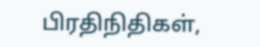பிரதிநிதிகள்,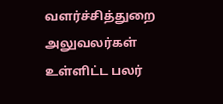வளர்ச்சித்துறை அலுவலர்கள் உள்ளிட்ட பலர்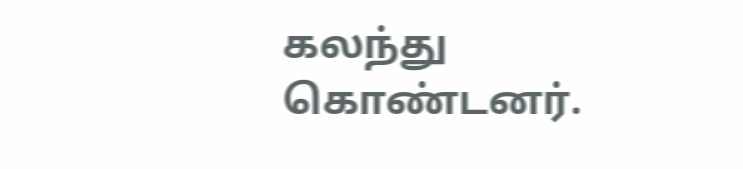கலந்து கொண்டனர்.